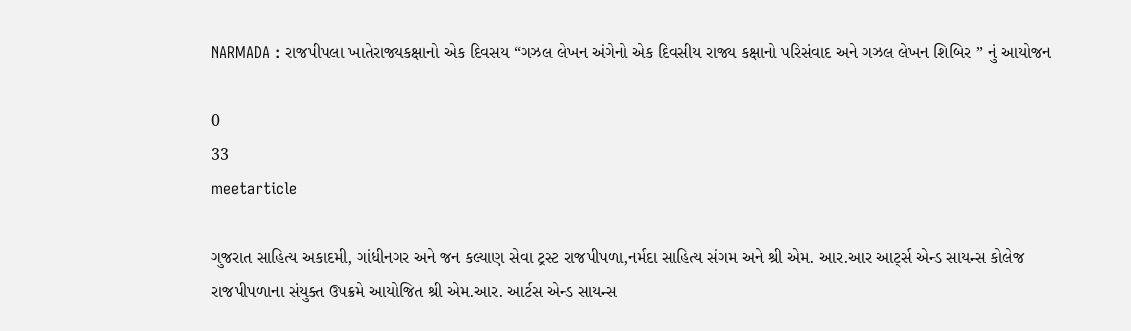NARMADA : રાજપીપલા ખાતેરાજ્યકક્ષાનો એક દિવસય “ગઝલ લેખન અંગેનો એક દિવસીય રાજ્ય કક્ષાનો પરિસંવાદ અને ગઝલ લેખન શિબિર ” નું આયોજન

0
33
meetarticle

ગુજરાત સાહિત્ય અકાદમી, ગાંધીનગર અને જન કલ્યાણ સેવા ટ્રસ્ટ રાજપીપળા,નર્મદા સાહિત્ય સંગમ અને શ્રી એમ. આર.આર આર્ટ્સ એન્ડ સાયન્સ કોલેજ
રાજપીપળાના સંયુક્ત ઉપક્રમે આયોજિત શ્રી એમ.આર. આર્ટસ એન્ડ સાયન્સ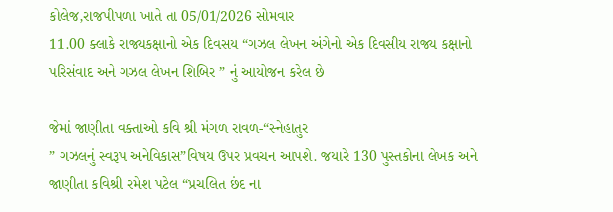કોલેજ,રાજપીપળા ખાતે તા 05/01/2026 સોમવાર
11.00 ક્લાકે રાજ્યકક્ષાનો એક દિવસય “ગઝલ લેખન અંગેનો એક દિવસીય રાજ્ય કક્ષાનો પરિસંવાદ અને ગઝલ લેખન શિબિર ” નું આયોજન કરેલ છે

જેમાં જાણીતા વક્તાઓ કવિ શ્રી મંગળ રાવળ-“સ્નેહાતુર
” ગઝલનું સ્વરૂપ અનેવિકાસ”વિષય ઉપર પ્રવચન આપશે. જયારે 130 પુસ્તકોના લેખક અને જાણીતા કવિશ્રી રમેશ પટેલ “પ્રચલિત છંદ ના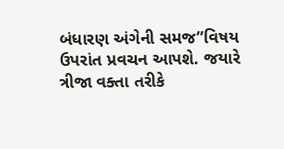બંધારણ અંગેની સમજ”વિષય ઉપરાંત પ્રવચન આપશે. જયારે ત્રીજા વક્તા તરીકે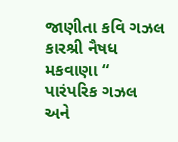જાણીતા કવિ ગઝલ કારશ્રી નૈષધ મકવાણા “
પારંપરિક ગઝલ અને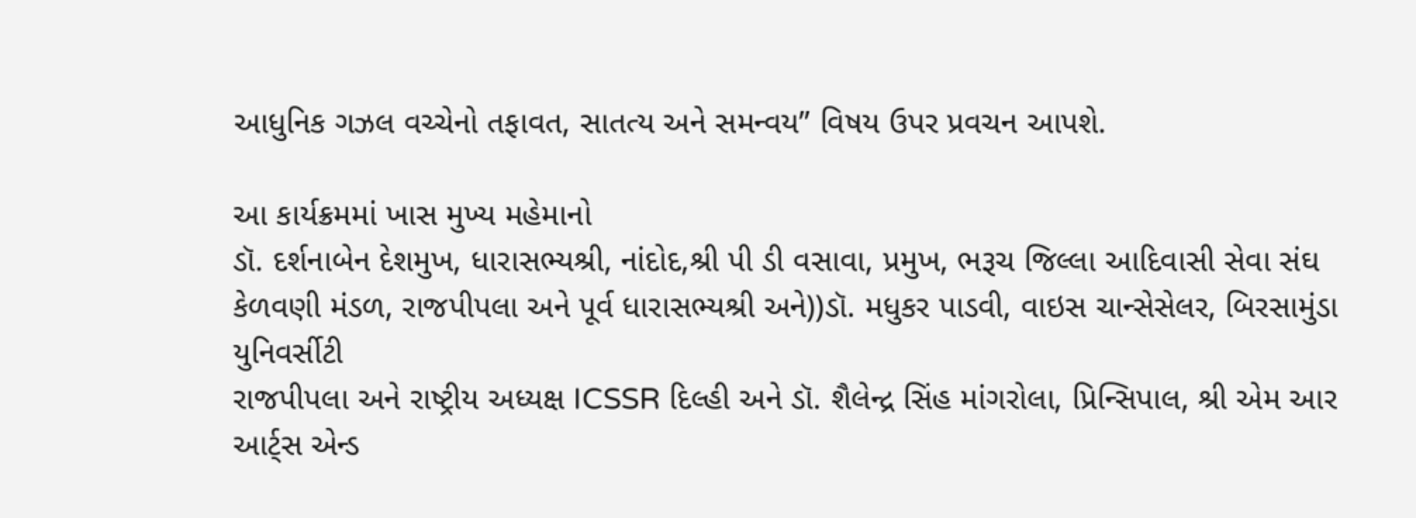આધુનિક ગઝલ વચ્ચેનો તફાવત, સાતત્ય અને સમન્વય” વિષય ઉપર પ્રવચન આપશે.

આ કાર્યક્રમમાં ખાસ મુખ્ય મહેમાનો
ડૉ. દર્શનાબેન દેશમુખ, ધારાસભ્યશ્રી, નાંદોદ,શ્રી પી ડી વસાવા, પ્રમુખ, ભરૂચ જિલ્લા આદિવાસી સેવા સંઘ કેળવણી મંડળ, રાજપીપલા અને પૂર્વ ધારાસભ્યશ્રી અને))ડૉ. મધુકર પાડવી, વાઇસ ચાન્સેસેલર, બિરસામુંડા યુનિવર્સીટી
રાજપીપલા અને રાષ્ટ્રીય અધ્યક્ષ ICSSR દિલ્હી અને ડૉ. શૈલેન્દ્ર સિંહ માંગરોલા, પ્રિન્સિપાલ, શ્રી એમ આર આર્ટ્સ એન્ડ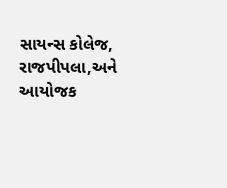સાયન્સ કોલેજ, રાજપીપલા,અને આયોજક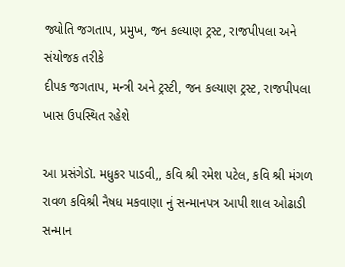જ્યોતિ જગતાપ, પ્રમુખ, જન કલ્યાણ ટ્રસ્ટ, રાજપીપલા અને સંયોજક તરીકે
દીપક જગતાપ, મન્ત્રી અને ટ્રસ્ટી, જન કલ્યાણ ટ્રસ્ટ, રાજપીપલા
ખાસ ઉપસ્થિત રહેશે

આ પ્રસંગેડૉ. મધુકર પાડવી,, કવિ શ્રી રમેશ પટેલ, કવિ શ્રી મંગળ રાવળ કવિશ્રી નૈષધ મકવાણા નું સન્માનપત્ર આપી શાલ ઓઢાડી સન્માન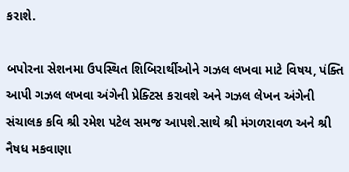કરાશે.

બપોરના સેશનમા ઉપસ્થિત શિબિરાર્થીઓને ગઝલ લખવા માટે વિષય, પંક્તિ આપી ગઝલ લખવા અંગેની પ્રેક્ટિસ કરાવશે અને ગઝલ લેખન અંગેની સંચાલક કવિ શ્રી રમેશ પટેલ સમજ આપશે.સાથે શ્રી મંગળરાવળ અને શ્રી નૈષધ મકવાણા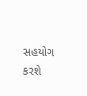સહયોગ કરશે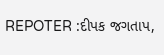REPOTER :દીપક જગતાપ,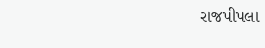રાજપીપલા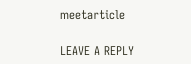meetarticle

LEAVE A REPLY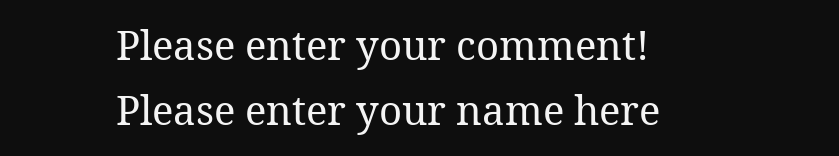Please enter your comment!
Please enter your name here